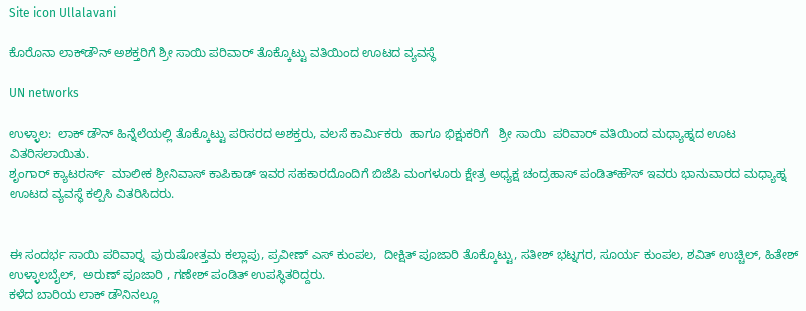Site icon Ullalavani

ಕೊರೊನಾ ಲಾಕ್‍ಡೌನ್ ಅಶಕ್ತರಿಗೆ ಶ್ರೀ ಸಾಯಿ ಪರಿವಾರ್ ತೊಕ್ಕೊಟ್ಟು ವತಿಯಿಂದ ಊಟದ ವ್ಯವಸ್ಥೆ

UN networks

ಉಳ್ಳಾಲ:  ಲಾಕ್ ಡೌನ್ ಹಿನ್ನೆಲೆಯಲ್ಲಿ ತೊಕ್ಕೊಟ್ಟು ಪರಿಸರದ ಅಶಕ್ತರು, ವಲಸೆ ಕಾರ್ಮಿಕರು  ಹಾಗೂ ಭಿಕ್ಷುಕರಿಗೆ   ಶ್ರೀ ಸಾಯಿ  ಪರಿವಾರ್ ವತಿಯಿಂದ ಮಧ್ಯಾಹ್ನದ ಊಟ ವಿತರಿಸಲಾಯಿತು.
ಶೃಂಗಾರ್ ಕ್ಯಾಟರರ್ಸ್  ಮಾಲೀಕ ಶ್ರೀನಿವಾಸ್ ಕಾಪಿಕಾಡ್ ಇವರ ಸಹಕಾರದೊಂದಿಗೆ ಬಿಜೆಪಿ ಮಂಗಳೂರು ಕ್ಷೇತ್ರ ಅಧ್ಯಕ್ಷ ಚಂದ್ರಹಾಸ್ ಪಂಡಿತ್‍ಹೌಸ್ ಇವರು ಭಾನುವಾರದ ಮಧ್ಯಾಹ್ನ ಊಟದ ವ್ಯವಸ್ಥೆ ಕಲ್ಪಿಸಿ ವಿತರಿಸಿದರು.


ಈ ಸಂದರ್ಭ ಸಾಯಿ ಪರಿವಾರ್‍ನ  ಪುರುಷೋತ್ತಮ ಕಲ್ಲಾಪು, ಪ್ರವೀಣ್ ಎಸ್ ಕುಂಪಲ,  ದೀಕ್ಷಿತ್ ಪೂಜಾರಿ ತೊಕ್ಕೊಟ್ಟು, ಸತೀಶ್ ಭಟ್ನಗರ, ಸೂರ್ಯ ಕುಂಪಲ, ಶವಿತ್ ಉಚ್ಚಿಲ್, ಹಿತೇಶ್ ಉಳ್ಳಾಲಬೈಲ್,  ಅರುಣ್ ಪೂಜಾರಿ , ಗಣೇಶ್ ಪಂಡಿತ್ ಉಪಸ್ಥಿತರಿದ್ದರು.
ಕಳೆದ ಬಾರಿಯ ಲಾಕ್ ಡೌನಿನಲ್ಲೂ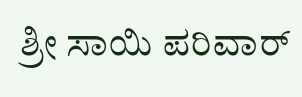ಶ್ರೀ ಸಾಯಿ ಪರಿವಾರ್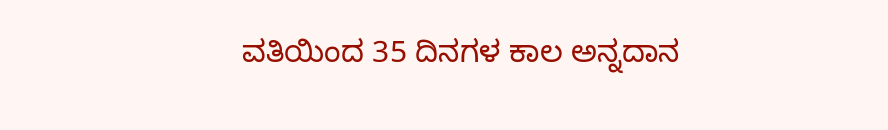ವತಿಯಿಂದ 35 ದಿನಗಳ ಕಾಲ ಅನ್ನದಾನ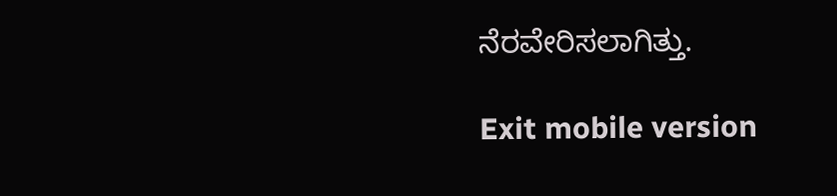ನೆರವೇರಿಸಲಾಗಿತ್ತು.

Exit mobile version